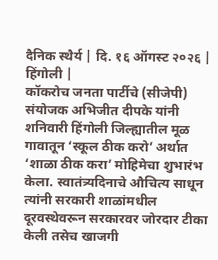दैनिक स्थैर्य | दि. १६ ऑगस्ट २०२६ | हिंगोली |
कॉकरोच जनता पार्टीचे (सीजेपी) संयोजक अभिजीत दीपके यांनी शनिवारी हिंगोली जिल्ह्यातील मूळ गावातून ‘स्कूल ठीक करो’ अर्थात ‘शाळा ठीक करा’ मोहिमेचा शुभारंभ केला. स्वातंत्र्यदिनाचे औचित्य साधून त्यांनी सरकारी शाळांमधील दूरवस्थेवरून सरकारवर जोरदार टीका केली तसेच खाजगी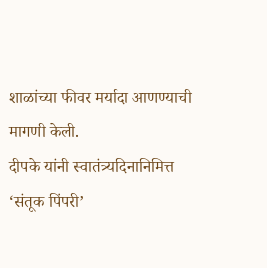शाळांच्या फीवर मर्यादा आणण्याची मागणी केली.
दीपके यांनी स्वातंत्र्यदिनानिमित्त ‘संतूक पिंपरी’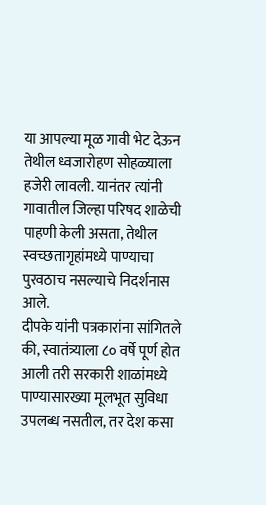या आपल्या मूळ गावी भेट देऊन तेथील ध्वजारोहण सोहळ्याला हजेरी लावली. यानंतर त्यांनी गावातील जिल्हा परिषद शाळेची पाहणी केली असता, तेथील स्वच्छतागृहांमध्ये पाण्याचा पुरवठाच नसल्याचे निदर्शनास आले.
दीपके यांनी पत्रकारांना सांगितले की, स्वातंत्र्याला ८० वर्षे पूर्ण होत आली तरी सरकारी शाळांमध्ये पाण्यासारख्या मूलभूत सुविधा उपलब्ध नसतील, तर देश कसा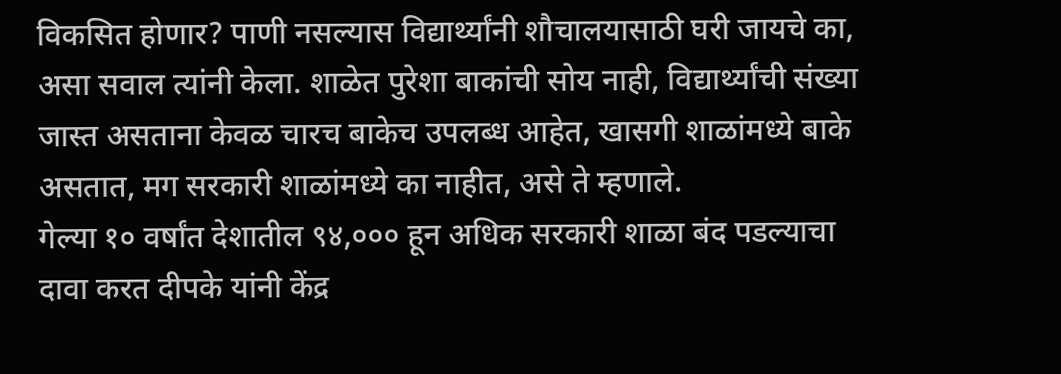विकसित होणार? पाणी नसल्यास विद्यार्थ्यांनी शौचालयासाठी घरी जायचे का, असा सवाल त्यांनी केला. शाळेत पुरेशा बाकांची सोय नाही, विद्यार्थ्यांची संख्या जास्त असताना केवळ चारच बाकेच उपलब्ध आहेत, खासगी शाळांमध्ये बाके असतात, मग सरकारी शाळांमध्ये का नाहीत, असे ते म्हणाले.
गेल्या १० वर्षांत देशातील ९४,००० हून अधिक सरकारी शाळा बंद पडल्याचा दावा करत दीपके यांनी केंद्र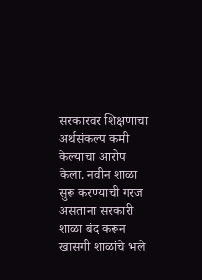सरकारवर शिक्षणाचा अर्थसंकल्प कमी केल्याचा आरोप केला. नवीन शाळा सुरू करण्याची गरज असताना सरकारी शाळा बंद करून खासगी शाळांचे भले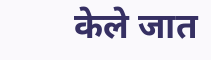केले जात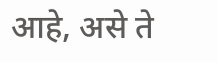आहे, असे ते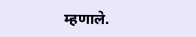म्हणाले.